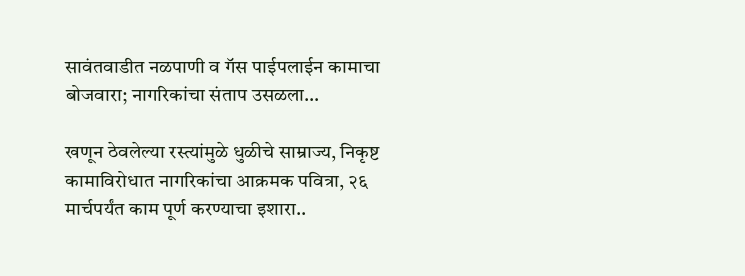सावंतवाडीत नळपाणी व गॅस पाईपलाईन कामाचा बोजवारा; नागरिकांचा संताप उसळला…

खणून ठेवलेल्या रस्त्यांमुळे धुळीचे साम्राज्य, निकृष्ट कामाविरोधात नागरिकांचा आक्रमक पवित्रा, २६ मार्चपर्यंत काम पूर्ण करण्याचा इशारा..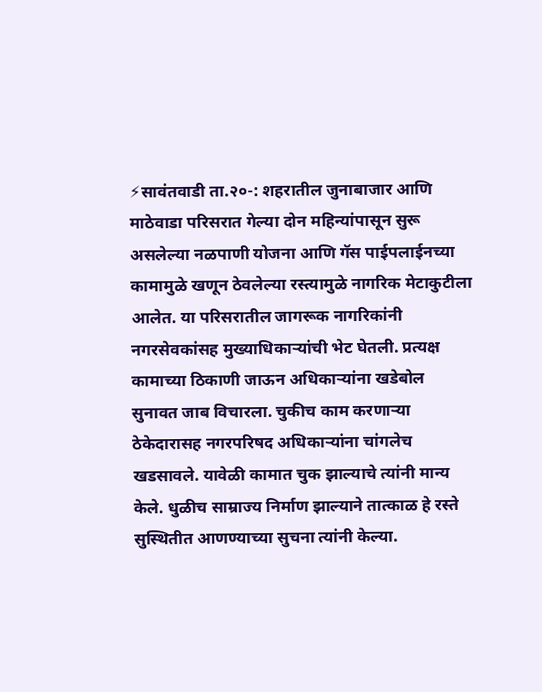⚡सावंतवाडी ता.२०-: शहरातील जुनाबाजार आणि माठेवाडा परिसरात गेल्या दोन महिन्यांपासून सुरू असलेल्या नळपाणी योजना आणि गॅस पाईपलाईनच्या कामामुळे खणून ठेवलेल्या रस्त्यामुळे नागरिक मेटाकुटीला आलेत. या परिसरातील जागरूक नागरिकांनी नगरसेवकांसह मुख्याधिकाऱ्यांची भेट घेतली. प्रत्यक्ष कामाच्या ठिकाणी जाऊन अधिकाऱ्यांना खडेबोल सुनावत जाब विचारला. चुकीच काम करणाऱ्या ठेकेदारासह नगरपरिषद अधिकाऱ्यांना चांगलेच खडसावले. यावेळी कामात चुक झाल्याचे त्यांनी मान्य केले. धुळीच साम्राज्य निर्माण झाल्याने तात्काळ हे रस्ते सुस्थितीत आणण्याच्या सुचना त्यांनी केल्या.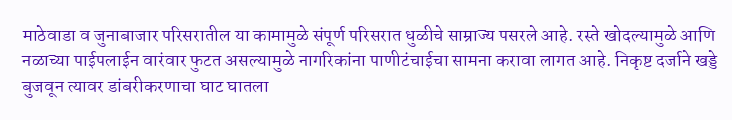माठेवाडा व जुनाबाजार परिसरातील या कामामुळे संपूर्ण परिसरात धुळीचे साम्राज्य पसरले आहे. रस्ते खोदल्यामुळे आणि नळाच्या पाईपलाईन वारंवार फुटत असल्यामुळे नागरिकांना पाणीटंचाईचा सामना करावा लागत आहे. निकृष्ट दर्जाने खड्डे बुजवून त्यावर डांबरीकरणाचा घाट घातला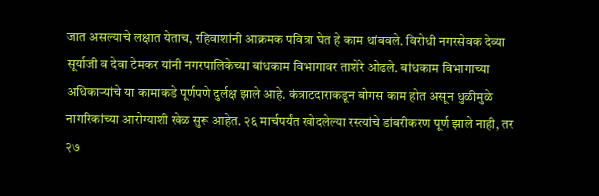जात असल्याचे लक्षात येताच, रहिवाशांनी आक्रमक पवित्रा घेत हे काम थांबवले. विरोधी नगरसेवक देव्या सूर्याजी व देवा टेमकर यांनी नगरपालिकेच्या बांधकाम विभागावर ताशेरे ओढले. बांधकाम विभागाच्या अधिकाऱ्यांचे या कामाकडे पूर्णपणे दुर्लक्ष झाले आहे. कंत्राटदाराकडून बोगस काम होत असून धुळीमुळे नागरिकांच्या आरोग्याशी खेळ सुरू आहेत. २६ मार्चपर्यंत खोदलेल्या रस्त्यांचे डांबरीकरण पूर्ण झाले नाही, तर २७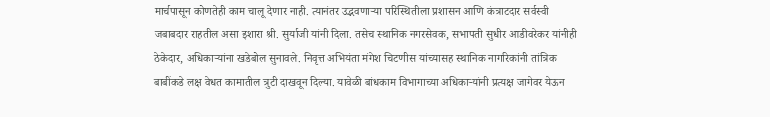मार्चपासून कोणतेही काम चालू देणार नाही. त्यानंतर उद्भवणाऱ्या परिस्थितीला प्रशासन आणि कंत्राटदार सर्वस्वी जबाबदार राहतील असा इशारा श्री. सुर्याजी यांनी दिला. तसेच स्थानिक नगरसेवक, सभापती सुधीर आडीवरेकर यांनीही ठेकेदार, अधिकाऱ्यांना खडेबोल सुनावले. निवृत्त अभियंता मंगेश चिटणीस यांच्यासह स्थानिक नागरिकांनी तांत्रिक बाबींकडे लक्ष वेधत कामातील त्रुटी दाखवून दिल्या. यावेळी बांधकाम विभागाच्या अधिकाऱ्यांनी प्रत्यक्ष जागेवर येऊन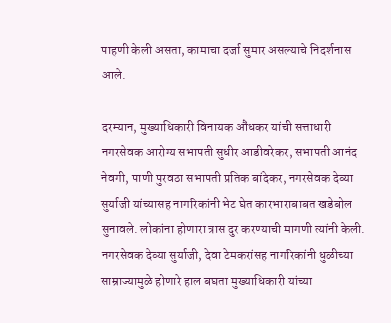पाहणी केली असता, कामाचा दर्जा सुमार असल्याचे निदर्शनास आले.

दरम्यान, मुख्याधिकारी विनायक औंधकर यांची सत्ताधारी नगरसेवक आरोग्य सभापती सुधीर आडीवरेकर, सभापती आनंद नेवगी, पाणी पुरवठा सभापती प्रतिक बांदेकर, नगरसेवक देव्या सुर्याजी यांच्यासह नागरिकांनी भेट घेत कारभाराबाबत खडेबोल सुनावले. लोकांना होणारा त्रास दुर करण्याची मागणी त्यांनी केली. नगरसेवक देव्या सुर्याजी, देवा टेमकरांसह नागरिकांनी धुळीच्या साम्राज्यामुळे होणारे हाल बघता मुख्याधिकारी यांच्या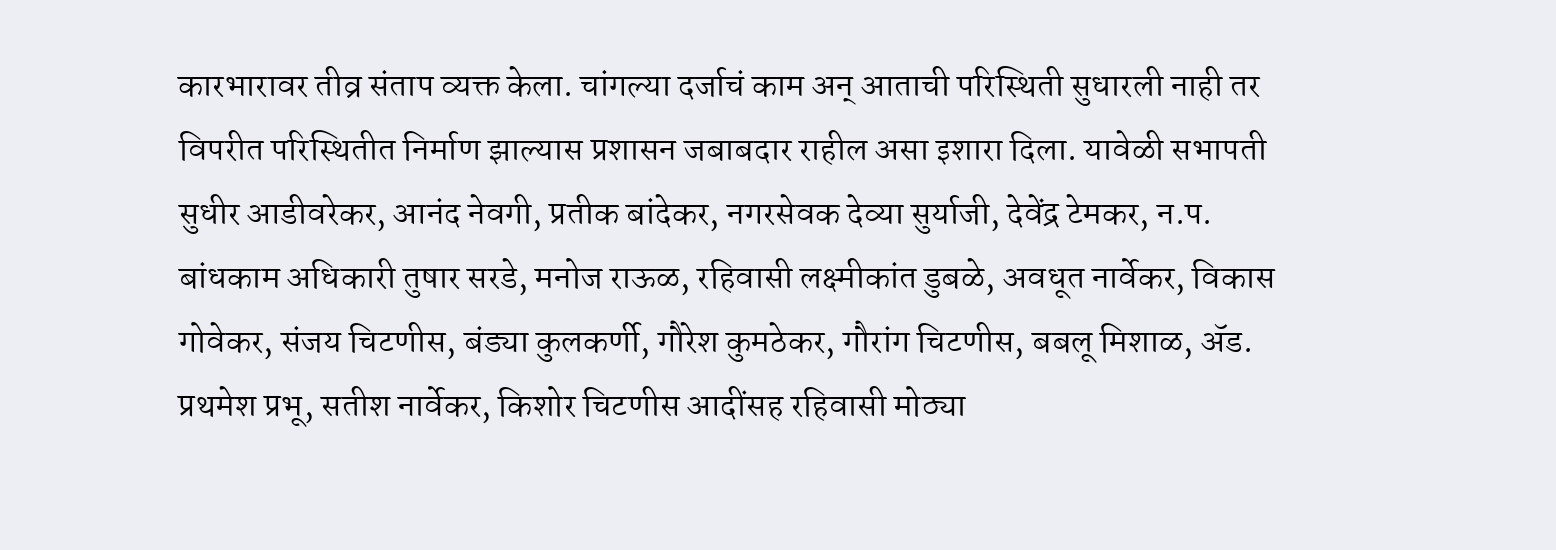कारभारावर तीव्र संताप व्यक्त केला. चांगल्या दर्जाचं काम अन् आताची परिस्थिती सुधारली नाही तर विपरीत परिस्थितीत निर्माण झाल्यास प्रशासन जबाबदार राहील असा इशारा दिला. यावेळी सभापती सुधीर आडीवरेकर, आनंद नेवगी, प्रतीक बांदेकर, नगरसेवक देव्या सुर्याजी, देवेंद्र टेमकर, न.प. बांधकाम अधिकारी तुषार सरडे, मनोज राऊळ, रहिवासी लक्ष्मीकांत डुबळे, अवधूत नार्वेकर, विकास गोवेकर, संजय चिटणीस, बंड्या कुलकर्णी, गौरेश कुमठेकर, गौरांग चिटणीस, बबलू मिशाळ, ॲड. प्रथमेश प्रभू, सतीश नार्वेकर, किशोर चिटणीस आदींसह रहिवासी मोठ्या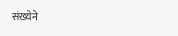संख्येने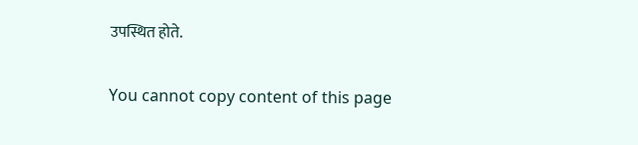उपस्थित होते.

You cannot copy content of this page